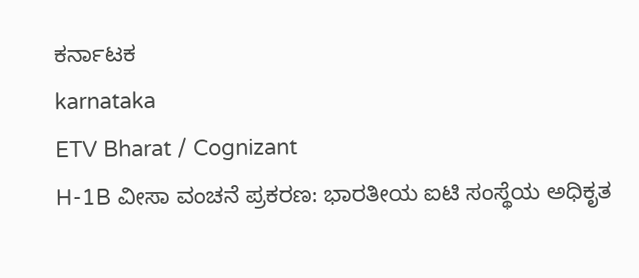ಕರ್ನಾಟಕ
karnataka
ETV Bharat / Cognizant
H-1B ವೀಸಾ ವಂಚನೆ ಪ್ರಕರಣ: ಭಾರತೀಯ ಐಟಿ ಸಂಸ್ಥೆಯ ಅಧಿಕೃತ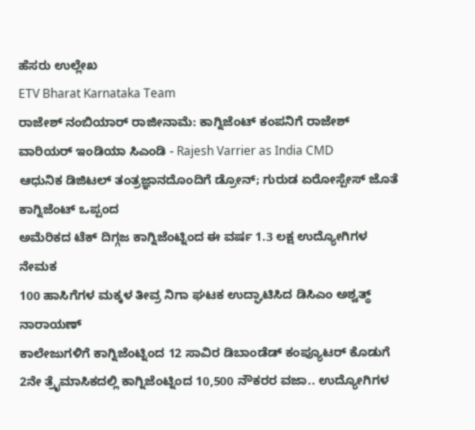ಹೆಸರು ಉಲ್ಲೇಖ
ETV Bharat Karnataka Team
ರಾಜೇಶ್ ನಂಬಿಯಾರ್ ರಾಜೀನಾಮೆ: ಕಾಗ್ನಿಜೆಂಟ್ ಕಂಪನಿಗೆ ರಾಜೇಶ್ ವಾರಿಯರ್ ಇಂಡಿಯಾ ಸಿಎಂಡಿ - Rajesh Varrier as India CMD
ಆಧುನಿಕ ಡಿಜಿಟಲ್ ತಂತ್ರಜ್ಞಾನದೊಂದಿಗೆ ಡ್ರೋನ್; ಗುರುಡ ಏರೋಸ್ಪೇಸ್ ಜೊತೆ ಕಾಗ್ನಿಜೆಂಟ್ ಒಪ್ಪಂದ
ಅಮೆರಿಕದ ಟೆಕ್ ದಿಗ್ಗಜ ಕಾಗ್ನಿಜೆಂಟ್ನಿಂದ ಈ ವರ್ಷ 1.3 ಲಕ್ಷ ಉದ್ಯೋಗಿಗಳ ನೇಮಕ
100 ಹಾಸಿಗೆಗಳ ಮಕ್ಕಳ ತೀವ್ರ ನಿಗಾ ಘಟಕ ಉದ್ಘಾಟಿಸಿದ ಡಿಸಿಎಂ ಅಶ್ವತ್ಥ್ ನಾರಾಯಣ್
ಕಾಲೇಜುಗಳಿಗೆ ಕಾಗ್ನಿಜೆಂಟ್ನಿಂದ 12 ಸಾವಿರ ಡಿಬಾಂಡೆಡ್ ಕಂಪ್ಯೂಟರ್ ಕೊಡುಗೆ
2ನೇ ತ್ರೈಮಾಸಿಕದಲ್ಲಿ ಕಾಗ್ನಿಜೆಂಟ್ನಿಂದ 10,500 ನೌಕರರ ವಜಾ.. ಉದ್ಯೋಗಿಗಳ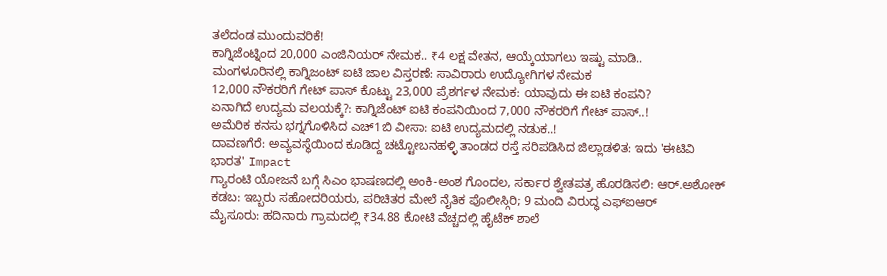ತಲೆದಂಡ ಮುಂದುವರಿಕೆ!
ಕಾಗ್ನಿಜೆಂಟ್ನಿಂದ 20,000 ಎಂಜಿನಿಯರ್ ನೇಮಕ.. ₹4 ಲಕ್ಷ ವೇತನ, ಆಯ್ಕೆಯಾಗಲು ಇಷ್ಟು ಮಾಡಿ..
ಮಂಗಳೂರಿನಲ್ಲಿ ಕಾಗ್ನಿಜಂಟ್ ಐಟಿ ಜಾಲ ವಿಸ್ತರಣೆ: ಸಾವಿರಾರು ಉದ್ಯೋಗಿಗಳ ನೇಮಕ
12,000 ನೌಕರರಿಗೆ ಗೇಟ್ ಪಾಸ್ ಕೊಟ್ಟು 23,000 ಪ್ರೆಶರ್ಗಳ ನೇಮಕ: ಯಾವುದು ಈ ಐಟಿ ಕಂಪನಿ?
ಏನಾಗಿದೆ ಉದ್ಯಮ ವಲಯಕ್ಕೆ?: ಕಾಗ್ನಿಜೆಂಟ್ ಐಟಿ ಕಂಪನಿಯಿಂದ 7,000 ನೌಕರರಿಗೆ ಗೇಟ್ ಪಾಸ್..!
ಅಮೆರಿಕ ಕನಸು ಭಗ್ನಗೊಳಿಸಿದ ಎಚ್1ಬಿ ವೀಸಾ: ಐಟಿ ಉದ್ಯಮದಲ್ಲಿ ನಡುಕ..!
ದಾವಣಗೆರೆ: ಅವ್ಯವಸ್ಥೆಯಿಂದ ಕೂಡಿದ್ದ ಚಟ್ಟೋಬನಹಳ್ಳಿ ತಾಂಡದ ರಸ್ತೆ ಸರಿಪಡಿಸಿದ ಜಿಲ್ಲಾಡಳಿತ: ಇದು 'ಈಟಿವಿ ಭಾರತ' Impact
ಗ್ಯಾರಂಟಿ ಯೋಜನೆ ಬಗ್ಗೆ ಸಿಎಂ ಭಾಷಣದಲ್ಲಿ ಅಂಕಿ-ಅಂಶ ಗೊಂದಲ, ಸರ್ಕಾರ ಶ್ವೇತಪತ್ರ ಹೊರಡಿಸಲಿ: ಆರ್.ಅಶೋಕ್
ಕಡಬ: ಇಬ್ಬರು ಸಹೋದರಿಯರು, ಪರಿಚಿತರ ಮೇಲೆ ನೈತಿಕ ಪೊಲೀಸ್ಗಿರಿ; 9 ಮಂದಿ ವಿರುದ್ಧ ಎಫ್ಐಆರ್
ಮೈಸೂರು: ಹದಿನಾರು ಗ್ರಾಮದಲ್ಲಿ ₹34.88 ಕೋಟಿ ವೆಚ್ಚದಲ್ಲಿ ಹೈಟೆಕ್ ಶಾಲೆ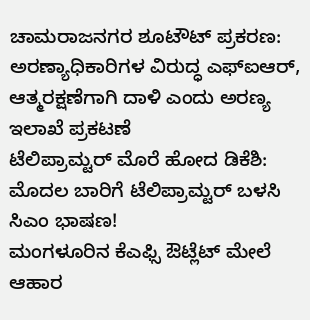ಚಾಮರಾಜನಗರ ಶೂಟೌಟ್ ಪ್ರಕರಣ: ಅರಣ್ಯಾಧಿಕಾರಿಗಳ ವಿರುದ್ಧ ಎಫ್ಐಆರ್, ಆತ್ಮರಕ್ಷಣೆಗಾಗಿ ದಾಳಿ ಎಂದು ಅರಣ್ಯ ಇಲಾಖೆ ಪ್ರಕಟಣೆ
ಟೆಲಿಪ್ರಾಮ್ಟರ್ ಮೊರೆ ಹೋದ ಡಿಕೆಶಿ: ಮೊದಲ ಬಾರಿಗೆ ಟೆಲಿಪ್ರಾಮ್ಟರ್ ಬಳಸಿ ಸಿಎಂ ಭಾಷಣ!
ಮಂಗಳೂರಿನ ಕೆಎಫ್ಸಿ ಔಟ್ಲೆಟ್ ಮೇಲೆ ಆಹಾರ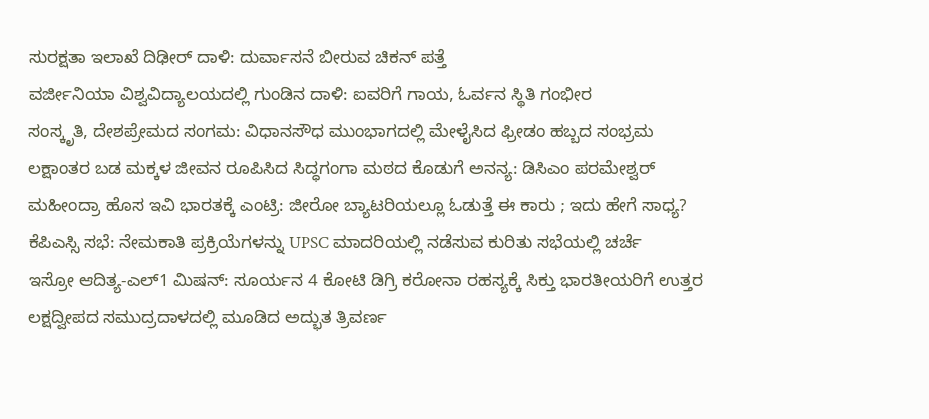ಸುರಕ್ಷತಾ ಇಲಾಖೆ ದಿಢೀರ್ ದಾಳಿ: ದುರ್ವಾಸನೆ ಬೀರುವ ಚಿಕನ್ ಪತ್ತೆ
ವರ್ಜೀನಿಯಾ ವಿಶ್ವವಿದ್ಯಾಲಯದಲ್ಲಿ ಗುಂಡಿನ ದಾಳಿ: ಐವರಿಗೆ ಗಾಯ, ಓರ್ವನ ಸ್ಥಿತಿ ಗಂಭೀರ
ಸಂಸ್ಕೃತಿ, ದೇಶಪ್ರೇಮದ ಸಂಗಮ: ವಿಧಾನಸೌಧ ಮುಂಭಾಗದಲ್ಲಿ ಮೇಳೈಸಿದ ಫ್ರೀಡಂ ಹಬ್ಬದ ಸಂಭ್ರಮ
ಲಕ್ಷಾಂತರ ಬಡ ಮಕ್ಕಳ ಜೀವನ ರೂಪಿಸಿದ ಸಿದ್ಧಗಂಗಾ ಮಠದ ಕೊಡುಗೆ ಅನನ್ಯ: ಡಿಸಿಎಂ ಪರಮೇಶ್ವರ್
ಮಹೀಂದ್ರಾ ಹೊಸ ಇವಿ ಭಾರತಕ್ಕೆ ಎಂಟ್ರಿ: ಜೀರೋ ಬ್ಯಾಟರಿಯಲ್ಲೂ ಓಡುತ್ತೆ ಈ ಕಾರು ; ಇದು ಹೇಗೆ ಸಾಧ್ಯ?
ಕೆಪಿಎಸ್ಸಿ ಸಭೆ: ನೇಮಕಾತಿ ಪ್ರಕ್ರಿಯೆಗಳನ್ನು UPSC ಮಾದರಿಯಲ್ಲಿ ನಡೆಸುವ ಕುರಿತು ಸಭೆಯಲ್ಲಿ ಚರ್ಚೆ
ಇಸ್ರೋ ಆದಿತ್ಯ-ಎಲ್1 ಮಿಷನ್: ಸೂರ್ಯನ 4 ಕೋಟಿ ಡಿಗ್ರಿ ಕರೋನಾ ರಹಸ್ಯಕ್ಕೆ ಸಿಕ್ತು ಭಾರತೀಯರಿಗೆ ಉತ್ತರ
ಲಕ್ಷದ್ವೀಪದ ಸಮುದ್ರದಾಳದಲ್ಲಿ ಮೂಡಿದ ಅದ್ಭುತ ತ್ರಿವರ್ಣ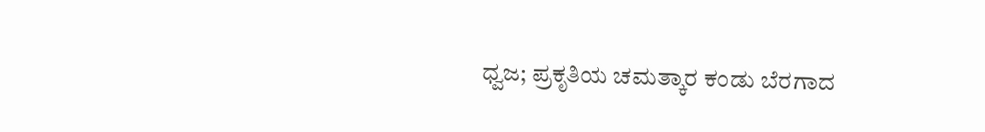ಧ್ವಜ; ಪ್ರಕೃತಿಯ ಚಮತ್ಕಾರ ಕಂಡು ಬೆರಗಾದ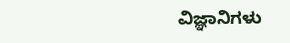ವಿಜ್ಞಾನಿಗಳು